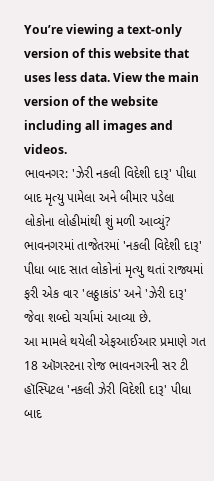You’re viewing a text-only version of this website that uses less data. View the main version of the website including all images and videos.
ભાવનગર: 'ઝેરી નકલી વિદેશી દારૂ' પીધા બાદ મૃત્યુ પામેલા અને બીમાર પડેલા લોકોના લોહીમાંથી શું મળી આવ્યું?
ભાવનગરમાં તાજેતરમાં 'નકલી વિદેશી દારૂ' પીધા બાદ સાત લોકોનાં મૃત્યુ થતાં રાજ્યમાં ફરી એક વાર 'લઠ્ઠાકાંડ' અને 'ઝેરી દારૂ' જેવા શબ્દો ચર્ચામાં આવ્યા છે.
આ મામલે થયેલી એફઆઈઆર પ્રમાણે ગત 18 ઑગસ્ટના રોજ ભાવનગરની સર ટી હૉસ્પિટલ 'નકલી ઝેરી વિદેશી દારૂ' પીધા બાદ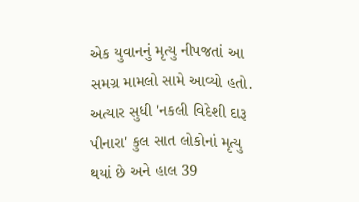એક યુવાનનું મૃત્યુ નીપજતાં આ સમગ્ર મામલો સામે આવ્યો હતો.
અત્યાર સુધી 'નકલી વિદેશી દારૂ પીનારા' કુલ સાત લોકોનાં મૃત્યુ થયાં છે અને હાલ 39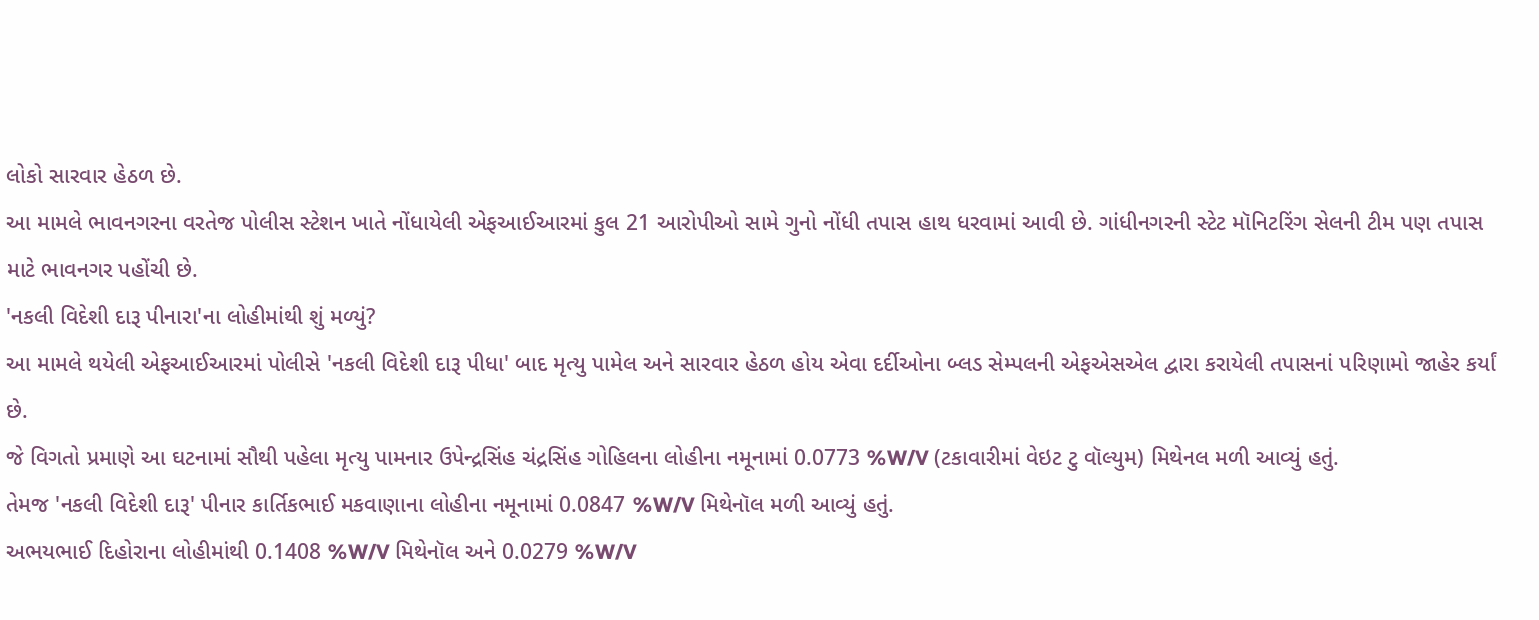લોકો સારવાર હેઠળ છે.
આ મામલે ભાવનગરના વરતેજ પોલીસ સ્ટેશન ખાતે નોંધાયેલી એફઆઈઆરમાં કુલ 21 આરોપીઓ સામે ગુનો નોંધી તપાસ હાથ ધરવામાં આવી છે. ગાંધીનગરની સ્ટેટ મૉનિટરિંગ સેલની ટીમ પણ તપાસ માટે ભાવનગર પહોંચી છે.
'નકલી વિદેશી દારૂ પીનારા'ના લોહીમાંથી શું મળ્યું?
આ મામલે થયેલી એફઆઈઆરમાં પોલીસે 'નકલી વિદેશી દારૂ પીધા' બાદ મૃત્યુ પામેલ અને સારવાર હેઠળ હોય એવા દર્દીઓના બ્લડ સેમ્પલની એફએસએલ દ્વારા કરાયેલી તપાસનાં પરિણામો જાહેર કર્યાં છે.
જે વિગતો પ્રમાણે આ ઘટનામાં સૌથી પહેલા મૃત્યુ પામનાર ઉપેન્દ્રસિંહ ચંદ્રસિંહ ગોહિલના લોહીના નમૂનામાં 0.0773 %W/V (ટકાવારીમાં વેઇટ ટુ વૉલ્યુમ) મિથેનલ મળી આવ્યું હતું.
તેમજ 'નકલી વિદેશી દારૂ' પીનાર કાર્તિકભાઈ મકવાણાના લોહીના નમૂનામાં 0.0847 %W/V મિથેનૉલ મળી આવ્યું હતું.
અભયભાઈ દિહોરાના લોહીમાંથી 0.1408 %W/V મિથેનૉલ અને 0.0279 %W/V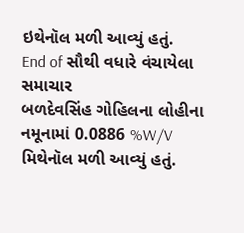ઇથેનૉલ મળી આવ્યું હતું.
End of સૌથી વધારે વંચાયેલા સમાચાર
બળદેવસિંહ ગોહિલના લોહીના નમૂનામાં 0.0886 %W/V મિથેનૉલ મળી આવ્યું હતું.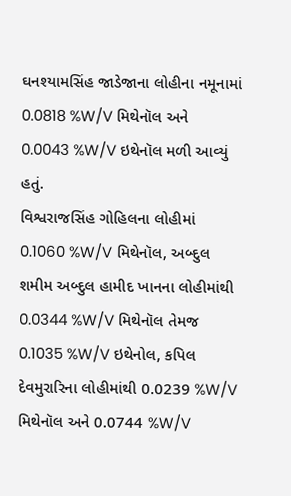ઘનશ્યામસિંહ જાડેજાના લોહીના નમૂનામાં 0.0818 %W/V મિથેનૉલ અને 0.0043 %W/V ઇથેનૉલ મળી આવ્યું હતું.
વિશ્વરાજસિંહ ગોહિલના લોહીમાં 0.1060 %W/V મિથેનૉલ, અબ્દુલ શમીમ અબ્દુલ હામીદ ખાનના લોહીમાંથી 0.0344 %W/V મિથેનૉલ તેમજ 0.1035 %W/V ઇથેનોલ, કપિલ દેવમુરારિના લોહીમાંથી 0.0239 %W/V મિથેનૉલ અને 0.0744 %W/V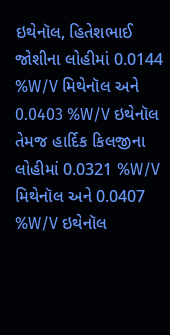ઇથેનૉલ, હિતેશભાઈ જોશીના લોહીમાં 0.0144 %W/V મિથેનૉલ અને 0.0403 %W/V ઇથેનૉલ તેમજ હાર્દિક કિલજીના લોહીમાં 0.0321 %W/V મિથેનૉલ અને 0.0407 %W/V ઇથેનૉલ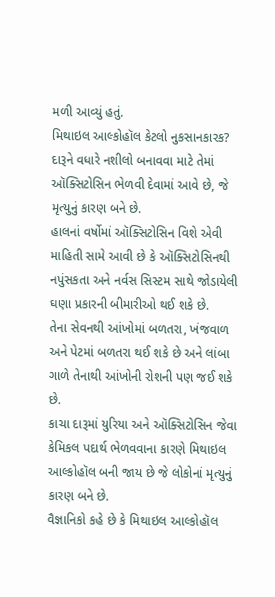મળી આવ્યું હતું.
મિથાઇલ આલ્કોહૉલ કેટલો નુકસાનકારક?
દારૂને વધારે નશીલો બનાવવા માટે તેમાં ઑક્સિટોસિન ભેળવી દેવામાં આવે છે, જે મૃત્યુનું કારણ બને છે.
હાલનાં વર્ષોમાં ઑક્સિટોસિન વિશે એવી માહિતી સામે આવી છે કે ઑક્સિટોસિનથી નપુંસકતા અને નર્વસ સિસ્ટમ સાથે જોડાયેલી ઘણા પ્રકારની બીમારીઓ થઈ શકે છે.
તેના સેવનથી આંખોમાં બળતરા, ખંજવાળ અને પેટમાં બળતરા થઈ શકે છે અને લાંબા ગાળે તેનાથી આંખોની રોશની પણ જઈ શકે છે.
કાચા દારૂમાં યુરિયા અને ઑક્સિટોસિન જેવા કેમિકલ પદાર્થ ભેળવવાના કારણે મિથાઇલ આલ્કોહૉલ બની જાય છે જે લોકોનાં મૃત્યુનું કારણ બને છે.
વૈજ્ઞાનિકો કહે છે કે મિથાઇલ આલ્કોહૉલ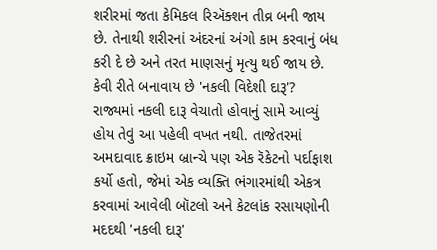શરીરમાં જતા કેમિકલ રિઍક્શન તીવ્ર બની જાય છે. તેનાથી શરીરનાં અંદરનાં અંગો કામ કરવાનું બંધ કરી દે છે અને તરત માણસનું મૃત્યુ થઈ જાય છે.
કેવી રીતે બનાવાય છે 'નકલી વિદેશી દારૂ'?
રાજ્યમાં નકલી દારૂ વેચાતો હોવાનું સામે આવ્યું હોય તેવું આ પહેલી વખત નથી. તાજેતરમાં અમદાવાદ ક્રાઇમ બ્રાન્ચે પણ એક રૅકેટનો પર્દાફાશ કર્યો હતો, જેમાં એક વ્યક્તિ ભંગારમાંથી એકત્ર કરવામાં આવેલી બૉટલો અને કેટલાંક રસાયણોની મદદથી 'નકલી દારૂ'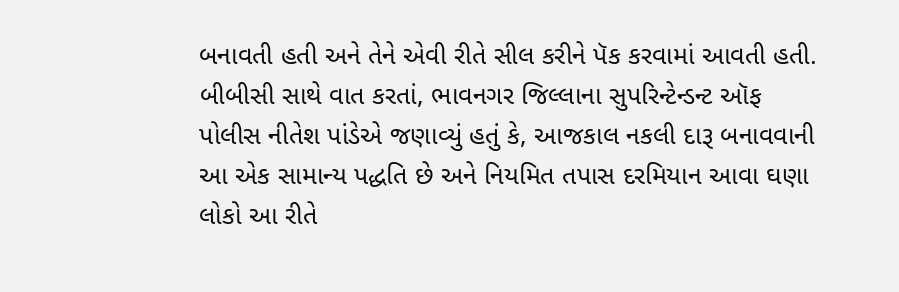બનાવતી હતી અને તેને એવી રીતે સીલ કરીને પૅક કરવામાં આવતી હતી.
બીબીસી સાથે વાત કરતાં, ભાવનગર જિલ્લાના સુપરિન્ટેન્ડન્ટ ઑફ પોલીસ નીતેશ પાંડેએ જણાવ્યું હતું કે, આજકાલ નકલી દારૂ બનાવવાની આ એક સામાન્ય પદ્ધતિ છે અને નિયમિત તપાસ દરમિયાન આવા ઘણા લોકો આ રીતે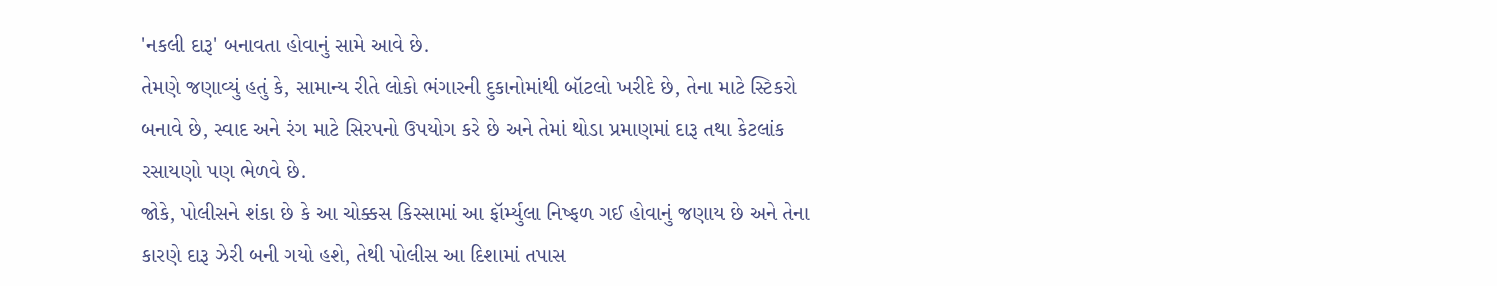'નકલી દારૂ' બનાવતા હોવાનું સામે આવે છે.
તેમણે જણાવ્યું હતું કે, સામાન્ય રીતે લોકો ભંગારની દુકાનોમાંથી બૉટલો ખરીદે છે, તેના માટે સ્ટિકરો બનાવે છે, સ્વાદ અને રંગ માટે સિરપનો ઉપયોગ કરે છે અને તેમાં થોડા પ્રમાણમાં દારૂ તથા કેટલાંક રસાયણો પણ ભેળવે છે.
જોકે, પોલીસને શંકા છે કે આ ચોક્કસ કિસ્સામાં આ ફૉર્મ્યુલા નિષ્ફળ ગઈ હોવાનું જણાય છે અને તેના કારણે દારૂ ઝેરી બની ગયો હશે, તેથી પોલીસ આ દિશામાં તપાસ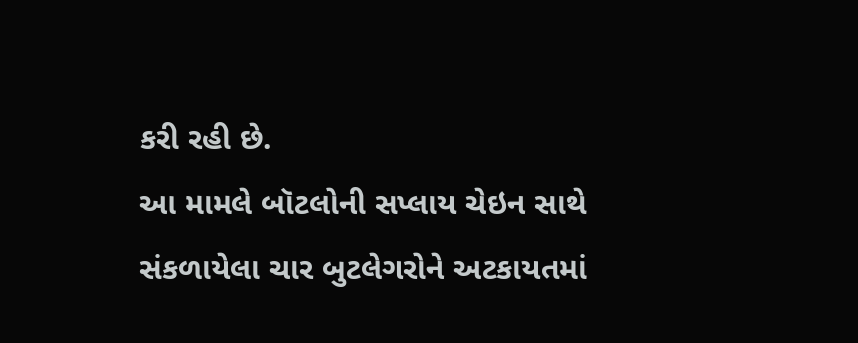કરી રહી છે.
આ મામલે બૉટલોની સપ્લાય ચેઇન સાથે સંકળાયેલા ચાર બુટલેગરોને અટકાયતમાં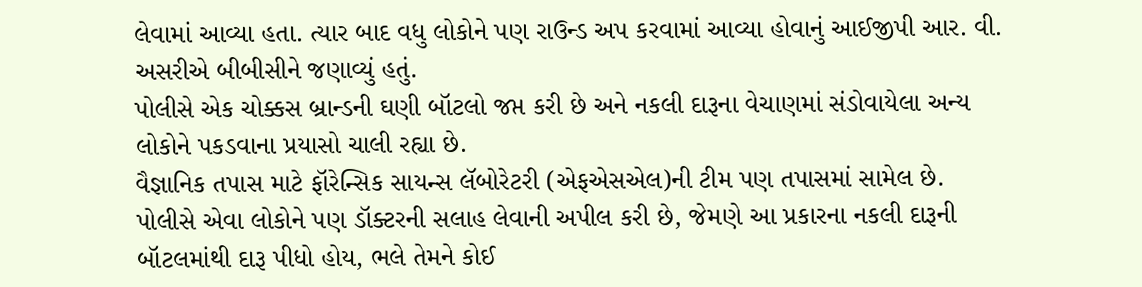લેવામાં આવ્યા હતા. ત્યાર બાદ વધુ લોકોને પણ રાઉન્ડ અપ કરવામાં આવ્યા હોવાનું આઈજીપી આર. વી. અસરીએ બીબીસીને જણાવ્યું હતું.
પોલીસે એક ચોક્કસ બ્રાન્ડની ઘણી બૉટલો જપ્ત કરી છે અને નકલી દારૂના વેચાણમાં સંડોવાયેલા અન્ય લોકોને પકડવાના પ્રયાસો ચાલી રહ્યા છે.
વૈજ્ઞાનિક તપાસ માટે ફૉરેન્સિક સાયન્સ લૅબોરેટરી (એફએસએલ)ની ટીમ પણ તપાસમાં સામેલ છે.
પોલીસે એવા લોકોને પણ ડૉક્ટરની સલાહ લેવાની અપીલ કરી છે, જેમણે આ પ્રકારના નકલી દારૂની બૉટલમાંથી દારૂ પીધો હોય, ભલે તેમને કોઈ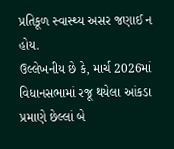પ્રતિકૂળ સ્વાસ્થ્ય અસર જણાઈ ન હોય.
ઉલ્લેખનીય છે કે, માર્ચ 2026માં વિધાનસભામાં રજૂ થયેલા આંકડા પ્રમાણે છેલ્લાં બે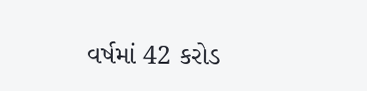વર્ષમાં 42 કરોડ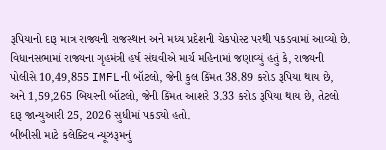રૂપિયાનો દારૂ માત્ર રાજ્યની રાજસ્થાન અને મધ્ય પ્રદેશની ચેકપોસ્ટ પરથી પકડવામાં આવ્યો છે.
વિધાનસભામાં રાજ્યના ગૃહમંત્રી હર્ષ સંઘવીએ માર્ચ મહિનામાં જણાવ્યું હતું કે, રાજ્યની પોલીસે 10,49,855 IMFLની બૉટલો, જેની કુલ કિંમત 38.89 કરોડ રૂપિયા થાય છે, અને 1,59,265 બિયરની બૉટલો, જેની કિંમત આશરે 3.33 કરોડ રૂપિયા થાય છે, તેટલો દારૂ જાન્યુઆરી 25, 2026 સુધીમાં પકડ્યો હતો.
બીબીસી માટે કલેક્ટિવ ન્યૂઝરૂમનું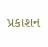પ્રકાશન